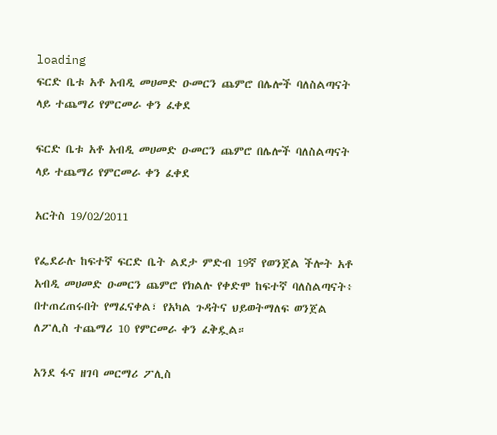loading
ፍርድ ቤቱ አቶ አብዲ መሀመድ ዑመርን ጨምሮ በሌሎች ባለስልጣናት ላይ ተጨማሪ የምርመራ ቀን ፈቀደ

ፍርድ ቤቱ አቶ አብዲ መሀመድ ዑመርን ጨምሮ በሌሎች ባለስልጣናት ላይ ተጨማሪ የምርመራ ቀን ፈቀደ

አርትስ 19/02/2011

የፌደራሉ ከፍተኛ ፍርድ ቤት ልደታ ምድብ 19ኛ የወንጀል ችሎት አቶ አብዲ መሀመድ ዑመርን ጨምሮ የክልሉ የቀድሞ ከፍተኛ ባለስልጣናት፥ በተጠረጠሩበት የማፈናቀል፣ የአካል ጉዳትና ህይወትማለፍ ወንጀል ለፖሊስ ተጨማሪ 10 የምርመራ ቀን ፈቅዷል።

አንደ ፋና ዘገባ መርማሪ ፖሊስ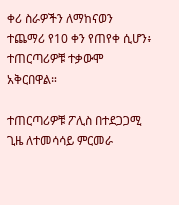ቀሪ ስራዎችን ለማከናወን ተጨማሪ የ10 ቀን የጠየቀ ሲሆን፥ ተጠርጣሪዎቹ ተቃውሞ አቅርበዋል።

ተጠርጣሪዎቹ ፖሊስ በተደጋጋሚ ጊዜ ለተመሳሳይ ምርመራ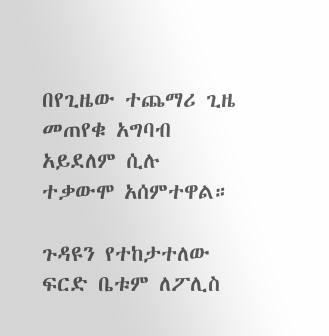በየጊዜው ተጨማሪ ጊዜ መጠየቁ አግባብ አይደለም ሲሉ ተቃውሞ አሰምተዋል።

ጉዳዩን የተከታተለው ፍርድ ቤቱም ለፖሊስ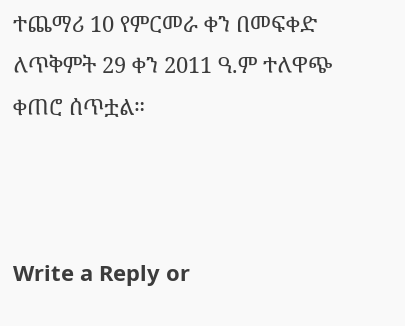ተጨማሪ 10 የምርመራ ቀን በመፍቀድ ለጥቅምት 29 ቀን 2011 ዓ.ም ተለዋጭ ቀጠሮ ሰጥቷል።



Write a Reply or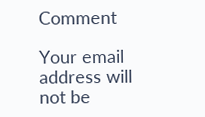Comment

Your email address will not be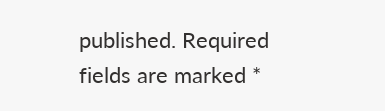published. Required fields are marked *